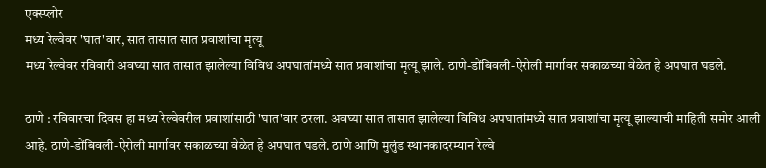एक्स्प्लोर
मध्य रेल्वेवर 'घात'वार, सात तासात सात प्रवाशांचा मृत्यू
मध्य रेल्वेवर रविवारी अवघ्या सात तासात झालेल्या विविध अपघातांमध्ये सात प्रवाशांचा मृत्यू झाले. ठाणे-डोंबिवली-ऐरोली मार्गावर सकाळच्या वेळेत हे अपघात घडले.

ठाणे : रविवारचा दिवस हा मध्य रेल्वेवरील प्रवाशांसाठी 'घात'वार ठरला. अवघ्या सात तासात झालेल्या विविध अपघातांमध्ये सात प्रवाशांचा मृत्यू झाल्याची माहिती समोर आली आहे. ठाणे-डोंबिवली-ऐरोली मार्गावर सकाळच्या वेळेत हे अपघात घडले. ठाणे आणि मुलुंड स्थानकादरम्यान रेल्वे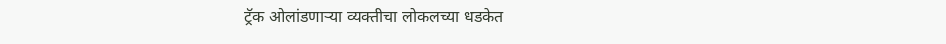ट्रॅक ओलांडणाऱ्या व्यक्तीचा लोकलच्या धडकेत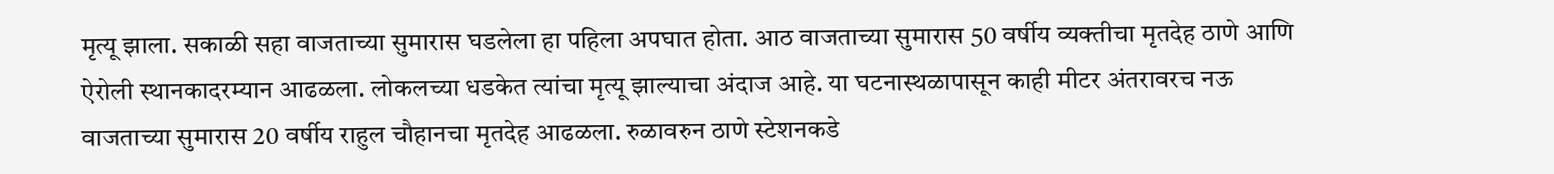मृत्यू झाला. सकाळी सहा वाजताच्या सुमारास घडलेला हा पहिला अपघात होता. आठ वाजताच्या सुमारास 50 वर्षीय व्यक्तीचा मृतदेह ठाणे आणि ऐरोली स्थानकादरम्यान आढळला. लोकलच्या धडकेत त्यांचा मृत्यू झाल्याचा अंदाज आहे. या घटनास्थळापासून काही मीटर अंतरावरच नऊ वाजताच्या सुमारास 20 वर्षीय राहुल चौहानचा मृतदेह आढळला. रुळावरुन ठाणे स्टेशनकडे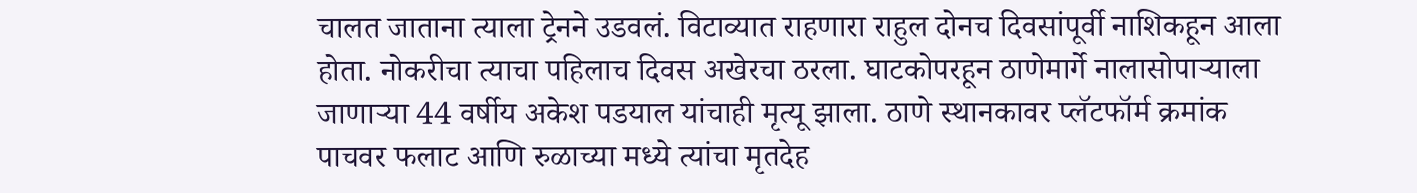चालत जाताना त्याला ट्रेनने उडवलं. विटाव्यात राहणारा राहुल दोनच दिवसांपूर्वी नाशिकहून आला होता. नोकरीचा त्याचा पहिलाच दिवस अखेरचा ठरला. घाटकोपरहून ठाणेमार्गे नालासोपाऱ्याला जाणाऱ्या 44 वर्षीय अकेश पडयाल यांचाही मृत्यू झाला. ठाणे स्थानकावर प्लॅटफॉर्म क्रमांक पाचवर फलाट आणि रुळाच्या मध्ये त्यांचा मृतदेह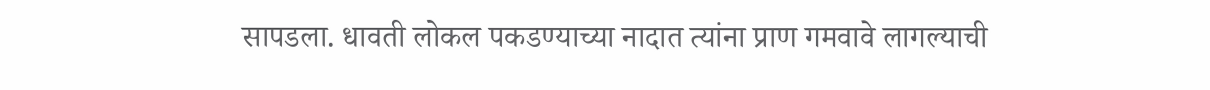सापडला. धावती लोकल पकडण्याच्या नादात त्यांना प्राण गमवावे लागल्याची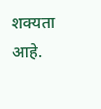शक्यता आहे.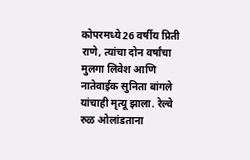कोपरमध्ये 26 वर्षीय प्रिती राणे, त्यांचा दोन वर्षांचा मुलगा लिवेश आणि नातेवाईक सुनिता बांगले यांचाही मृत्यू झाला. रेल्वे रुळ ओलांडताना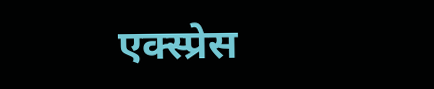एक्स्प्रेस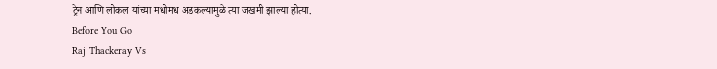ट्रेन आणि लोकल यांच्या मधोमध अडकल्यामुळे त्या जखमी झाल्या होत्या.
Before You Go
Raj Thackeray Vs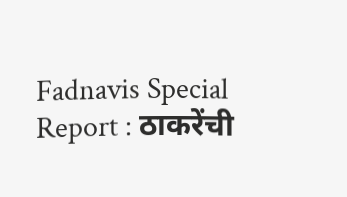Fadnavis Special Report : ठाकरेंची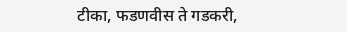टीका, फडणवीस ते गडकरी,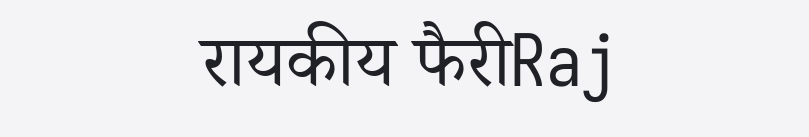रायकीय फैरीRaj